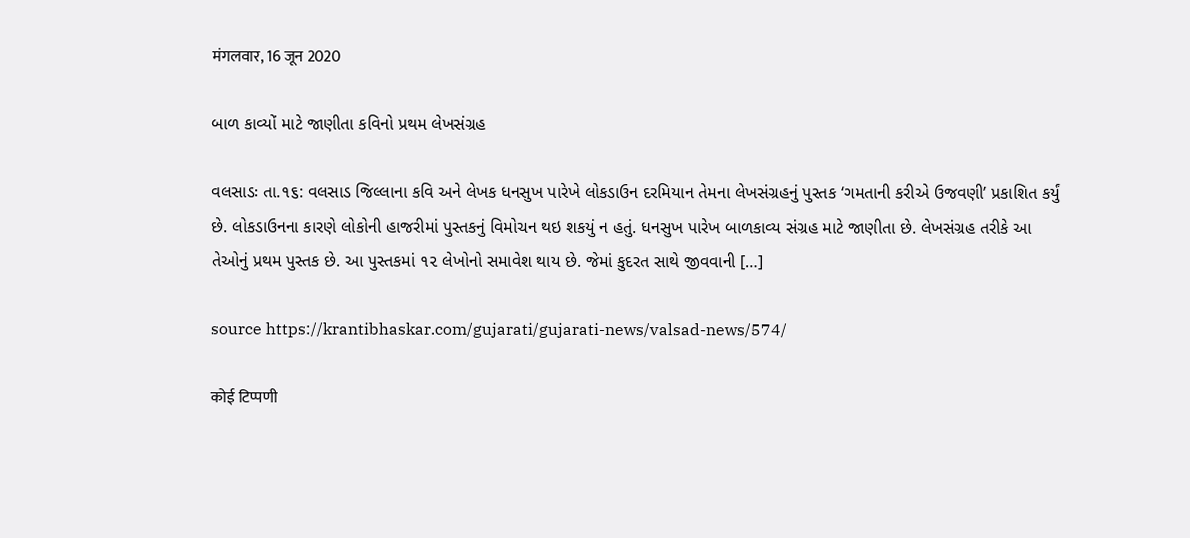मंगलवार, 16 जून 2020

બાળ કાવ્યોં માટે જાણીતા કવિનો પ્રથમ લેખસંગ્રહ

વલસાડઃ તા.૧૬: વલસાડ જિલ્લાના કવિ અને લેખક ધનસુખ પારેખે લોકડાઉન દરમિયાન તેમના લેખસંગ્રહનું પુસ્‍તક ‘ગમતાની કરીએ ઉજવણી’ પ્રકાશિત કર્યું છે. લોકડાઉનના કારણે લોકોની હાજરીમાં પુસ્‍તકનું વિમોચન થઇ શકયું ન હતું. ધનસુખ પારેખ બાળકાવ્‍ય સંગ્રહ માટે જાણીતા છે. લેખસંગ્રહ તરીકે આ તેઓનું પ્રથમ પુસ્‍તક છે. આ પુસ્‍તકમાં ૧૨ લેખોનો સમાવેશ થાય છે. જેમાં કુદરત સાથે જીવવાની […]

source https://krantibhaskar.com/gujarati/gujarati-news/valsad-news/574/

कोई टिप्पणी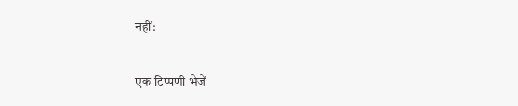नहीं:

एक टिप्पणी भेजें